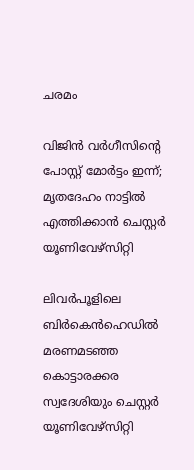ചരമം

വിജിന്‍ വര്‍ഗീസിന്റെ പോസ്റ്റ് മോര്‍ട്ടം ഇന്ന്; മൃതദേഹം നാട്ടില്‍ എത്തിക്കാന്‍ ചെസ്റ്റര്‍ യൂണിവേഴ്സിറ്റി

ലിവര്‍പൂളിലെ ബിര്‍കെന്‍ഹെഡില്‍ മരണമടഞ്ഞ കൊട്ടാരക്കര സ്വദേശിയും ചെസ്റ്റര്‍ യൂണിവേഴ്സിറ്റി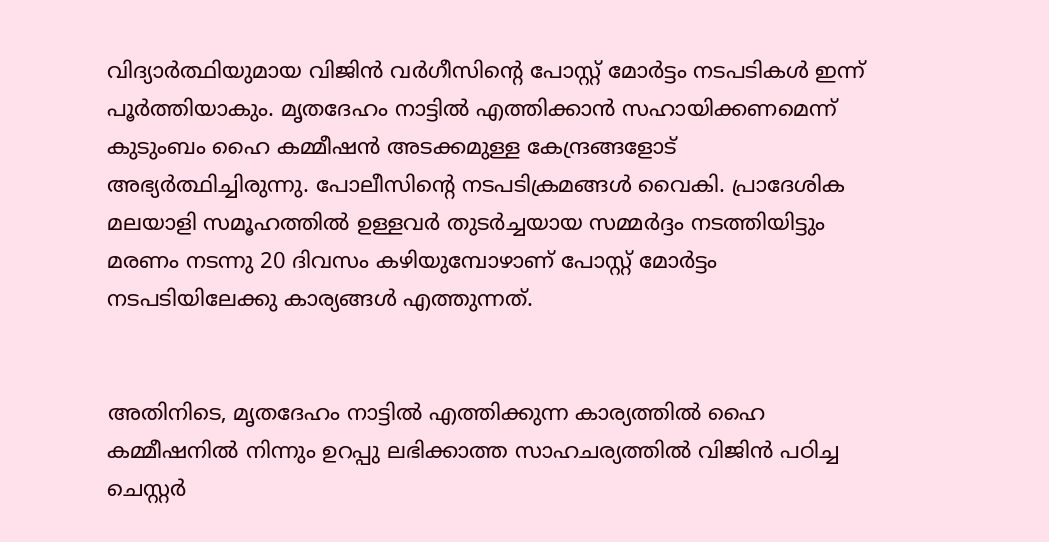വിദ്യാര്‍ത്ഥിയുമായ വിജിന്‍ വര്‍ഗീസിന്റെ പോസ്റ്റ് മോര്‍ട്ടം നടപടികള്‍ ഇന്ന് പൂര്‍ത്തിയാകും. മൃതദേഹം നാട്ടില്‍ എത്തിക്കാന്‍ സഹായിക്കണമെന്ന് കുടുംബം ഹൈ കമ്മീഷന്‍ അടക്കമുള്ള കേന്ദ്രങ്ങളോട് അഭ്യര്‍ത്ഥിച്ചിരുന്നു. പോലീസിന്റെ നടപടിക്രമങ്ങള്‍ വൈകി. പ്രാദേശിക മലയാളി സമൂഹത്തില്‍ ഉള്ളവര്‍ തുടര്‍ച്ചയായ സമ്മര്‍ദ്ദം നടത്തിയിട്ടും മരണം നടന്നു 20 ദിവസം കഴിയുമ്പോഴാണ് പോസ്റ്റ് മോര്‍ട്ടം നടപടിയിലേക്കു കാര്യങ്ങള്‍ എത്തുന്നത്.


അതിനിടെ, മൃതദേഹം നാട്ടില്‍ എത്തിക്കുന്ന കാര്യത്തില്‍ ഹൈ കമ്മീഷനില്‍ നിന്നും ഉറപ്പു ലഭിക്കാത്ത സാഹചര്യത്തില്‍ വിജിന്‍ പഠിച്ച ചെസ്റ്റര്‍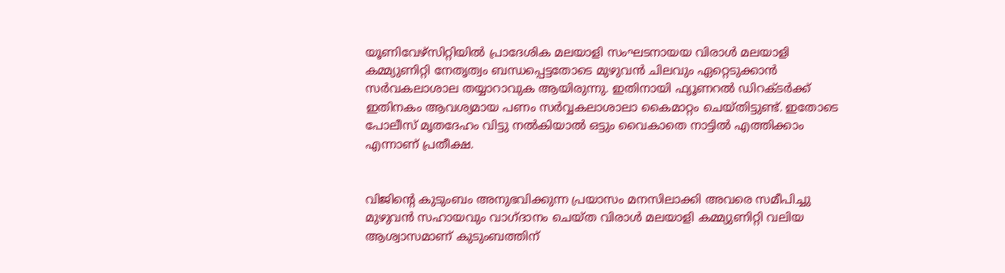യൂണിവേഴ്സിറ്റിയില്‍ പ്രാദേശിക മലയാളി സംഘടനായയ വിരാള്‍ മലയാളി കമ്മ്യുണിറ്റി നേതൃത്വം ബന്ധപ്പെട്ടതോടെ മുഴുവന്‍ ചിലവും ഏറ്റെടുക്കാന്‍ സര്‍വകലാശാല തയ്യാറാവുക ആയിരുന്നു. ഇതിനായി ഫ്യൂണറല്‍ ഡിറക്ടര്‍ക്ക് ഇതിനകം ആവശ്യമായ പണം സര്‍വ്വകലാശാലാ കൈമാറ്റം ചെയ്തിട്ടുണ്ട്. ഇതോടെ പോലീസ് മൃതദേഹം വിട്ടു നല്‍കിയാല്‍ ഒട്ടും വൈകാതെ നാട്ടില്‍ എത്തിക്കാം എന്നാണ് പ്രതീക്ഷ.


വിജിന്റെ കുടുംബം അനുഭവിക്കുന്ന പ്രയാസം മനസിലാക്കി അവരെ സമീപിച്ചു മുഴുവന്‍ സഹായവും വാഗ്ദാനം ചെയ്ത വിരാള്‍ മലയാളി കമ്മ്യുണിറ്റി വലിയ ആശ്വാസമാണ് കുടുംബത്തിന്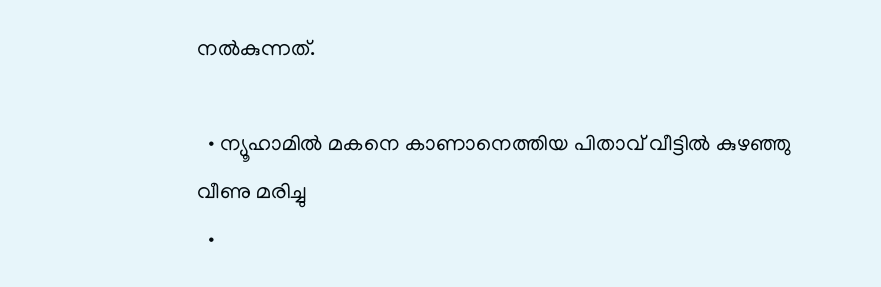നല്‍കുന്നത്.

  • ന്യൂഹാമില്‍ മകനെ കാണാനെത്തിയ പിതാവ് വീട്ടില്‍ കുഴഞ്ഞു വീണു മരിച്ചു
  •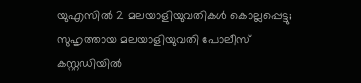യുഎസില്‍ 2 മലയാളിയുവതികള്‍ കൊല്ലപ്പെട്ടു; സുഹൃത്തായ മലയാളിയുവതി പോലീസ് കസ്റ്റഡിയില്‍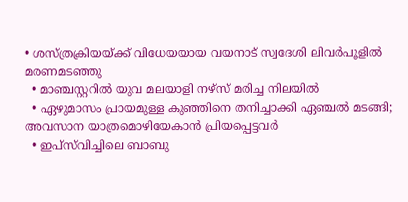• ശസ്ത്രക്രിയയ്ക്ക് വിധേയയായ വയനാട് സ്വദേശി ലിവര്‍പൂളില്‍ മരണമടഞ്ഞു
  • മാഞ്ചസ്റ്ററില്‍ യുവ മലയാളി നഴ്സ് മരിച്ച നിലയില്‍
  • ഏഴുമാസം പ്രായമുള്ള കുഞ്ഞിനെ തനിച്ചാക്കി ഏഞ്ചല്‍ മടങ്ങി; അവസാന യാത്രമൊഴിയേകാന്‍ പ്രിയപ്പെട്ടവര്‍
  • ഇപ്‌സ്‌വിച്ചിലെ ബാബു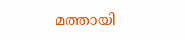മത്തായി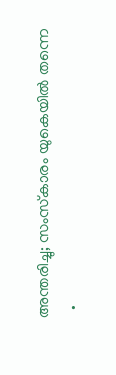അന്തരിച്ചു; സംസ്‌കാരം യുകെയില്‍ തന്നെ
  •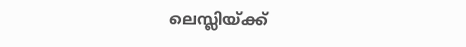ലെസ്ലിയ്ക്ക്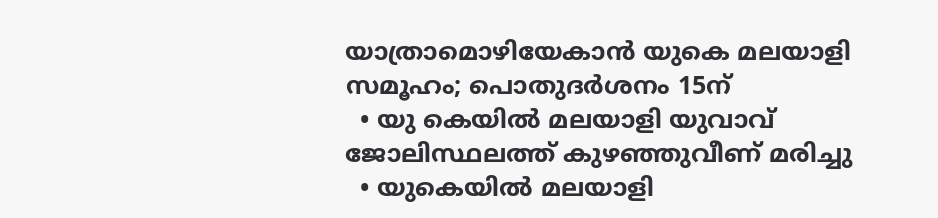യാത്രാമൊഴിയേകാന്‍ യുകെ മലയാളി സമൂഹം; പൊതുദര്‍ശനം 15ന്
  • യു കെയില്‍ മലയാളി യുവാവ് ജോലിസ്ഥലത്ത് കുഴഞ്ഞുവീണ് മരിച്ചു
  • യുകെയില്‍ മലയാളി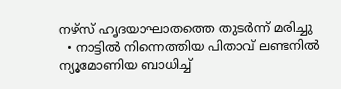നഴ്‌സ് ഹൃദയാഘാതത്തെ തുടര്‍ന്ന് മരിച്ചു
  • നാട്ടില്‍ നിന്നെത്തിയ പിതാവ് ലണ്ടനില്‍ ന്യൂമോണിയ ബാധിച്ച്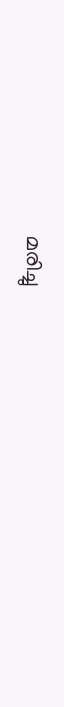മരിച്ചു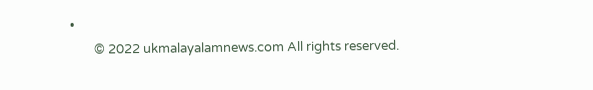•
        © 2022 ukmalayalamnews.com All rights reserved.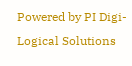Powered by PI Digi-Logical Solutions